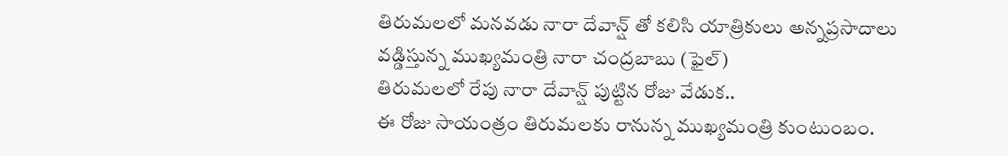తిరుమలలో మనవడు నారా దేవాన్ష్ తో కలిసి యాత్రికులు అన్నప్రసాదాలు వడ్డిస్తున్న ముఖ్యమంత్రి నారా చంద్రబాబు (ఫైల్)
తిరుమలలో రేపు నారా దేవాన్ష్ పుట్టిన రోజు వేడుక..
ఈ రోజు సాయంత్రం తిరుమలకు రానున్న ముఖ్యమంత్రి కుంటుంబం.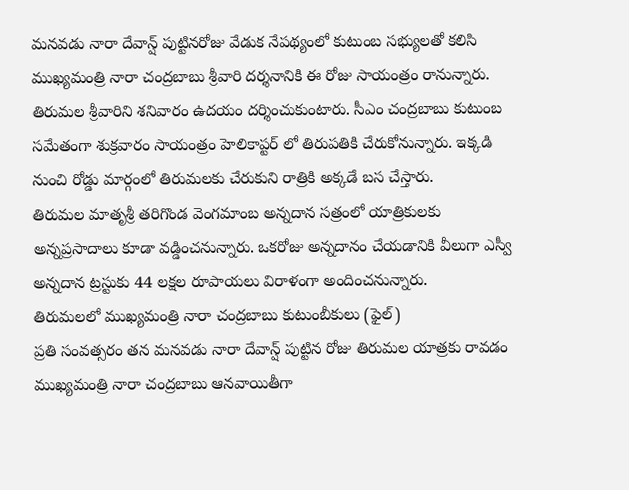మనవడు నారా దేవాన్ష్ పుట్టినరోజు వేడుక నేపథ్యంలో కుటుంబ సభ్యులతో కలిసి ముఖ్యమంత్రి నారా చంద్రబాబు శ్రీవారి దర్శనానికి ఈ రోజు సాయంత్రం రానున్నారు. తిరుమల శ్రీవారిని శనివారం ఉదయం దర్శించుకుంటారు. సీఎం చంద్రబాబు కుటుంబ సమేతంగా శుక్రవారం సాయంత్రం హెలికాప్టర్ లో తిరుపతికి చేరుకోనున్నారు. ఇక్కడి నుంచి రోడ్డు మార్గంలో తిరుమలకు చేరుకుని రాత్రికి అక్కడే బస చేస్తారు.
తిరుమల మాతృశ్రీ తరిగొండ వెంగమాంబ అన్నదాన సత్రంలో యాత్రికులకు అన్నప్రసాదాలు కూడా వడ్డించనున్నారు. ఒకరోజు అన్నదానం చేయడానికి వీలుగా ఎస్వీ అన్నదాన ట్రస్టుకు 44 లక్షల రూపాయలు విరాళంగా అందించనున్నారు.
తిరుమలలో ముఖ్యమంత్రి నారా చంద్రబాబు కుటుంబీకులు (ఫైల్)
ప్రతి సంవత్సరం తన మనవడు నారా దేవాన్ష్ పుట్టిన రోజు తిరుమల యాత్రకు రావడం ముఖ్యమంత్రి నారా చంద్రబాబు ఆనవాయితీగా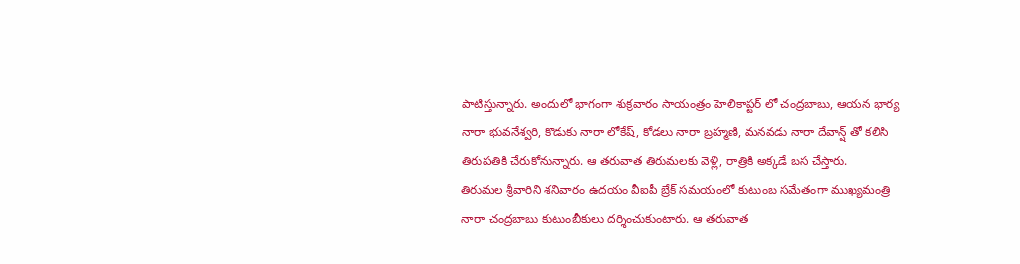పాటిస్తున్నారు. అందులో భాగంగా శుక్రవారం సాయంత్రం హెలికాప్టర్ లో చంద్రబాబు, ఆయన భార్య నారా భువనేశ్వరి, కొడుకు నారా లోకేష్, కోడలు నారా బ్రహ్మణి, మనవడు నారా దేవాన్ష్ తో కలిసి తిరుపతికి చేరుకోనున్నారు. ఆ తరువాత తిరుమలకు వెళ్లి, రాత్రికి అక్కడే బస చేస్తారు.
తిరుమల శ్రీవారిని శనివారం ఉదయం వీఐపీ బ్రేక్ సమయంలో కుటుంబ సమేతంగా ముఖ్యమంత్రి నారా చంద్రబాబు కుటుంబీకులు దర్శించుకుంటారు. ఆ తరువాత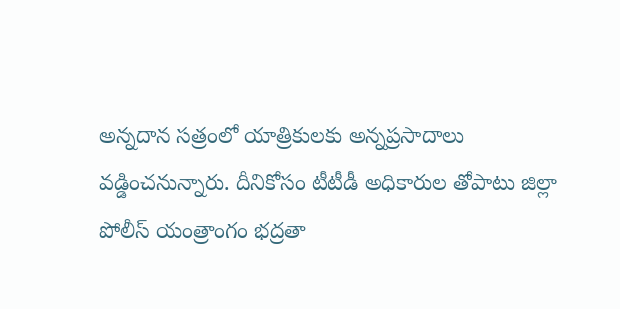అన్నదాన సత్రంలో యాత్రికులకు అన్నప్రసాదాలు వడ్డించనున్నారు. దీనికోసం టీటీడీ అధికారుల తోపాటు జిల్లా పోలీస్ యంత్రాంగం భద్రతా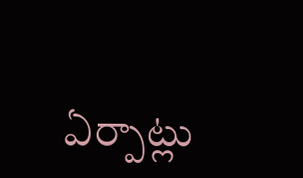ఏర్పాట్లు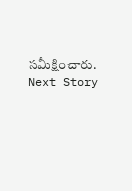సమీక్షించారు.
Next Story